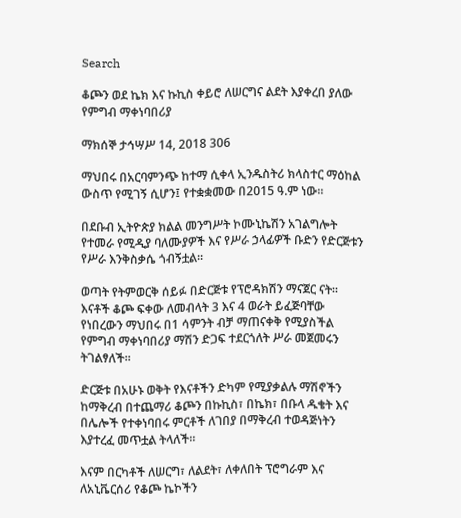Search

ቆጮን ወደ ኬክ እና ኩኪስ ቀይሮ ለሠርግና ልደት እያቀረበ ያለው የምግብ ማቀነባበሪያ

ማክሰኞ ታኅሣሥ 14, 2018 306

ማህበሩ በአርባምንጭ ከተማ ሲቀላ ኢንዱስትሪ ክላስተር ማዕከል ውስጥ የሚገኝ ሲሆን፤ የተቋቋመው በ2015 ዓ.ም ነው።

በደቡብ ኢትዮጵያ ክልል መንግሥት ኮሙኒኬሽን አገልግሎት የተመራ የሚዲያ ባለሙያዎች እና የሥራ ኃላፊዎች ቡድን የድርጅቱን የሥራ እንቅስቃሴ ጎብኝቷል።

ወጣት የትምወርቅ ሰይፉ በድርጅቱ የፕሮዳክሽን ማናጀር ናት። እናቶች ቆጮ ፍቀው ለመብላት 3 እና 4 ወራት ይፈጅባቸው የነበረውን ማህበሩ በ1 ሳምንት ብቻ ማጠናቀቅ የሚያስችል የምግብ ማቀነባበሪያ ማሽን ድጋፍ ተደርጎለት ሥራ መጀመሩን ትገልፃለች።

ድርጅቱ በአሁኑ ወቅት የእናቶችን ድካም የሚያቃልሉ ማሽኖችን ከማቅረብ በተጨማሪ ቆጮን በኩኪስ፣ በኬክ፣ በቡላ ዱቄት እና በሌሎች የተቀነባበሩ ምርቶች ለገበያ በማቅረብ ተወዳጅነትን እያተረፈ መጥቷል ትላለች።

እናም በርካቶች ለሠርግ፣ ለልደት፣ ለቀለበት ፕሮግራም እና ለአኒቬርሰሪ የቆጮ ኬኮችን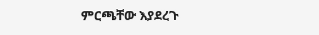ምርጫቸው እያደረጉ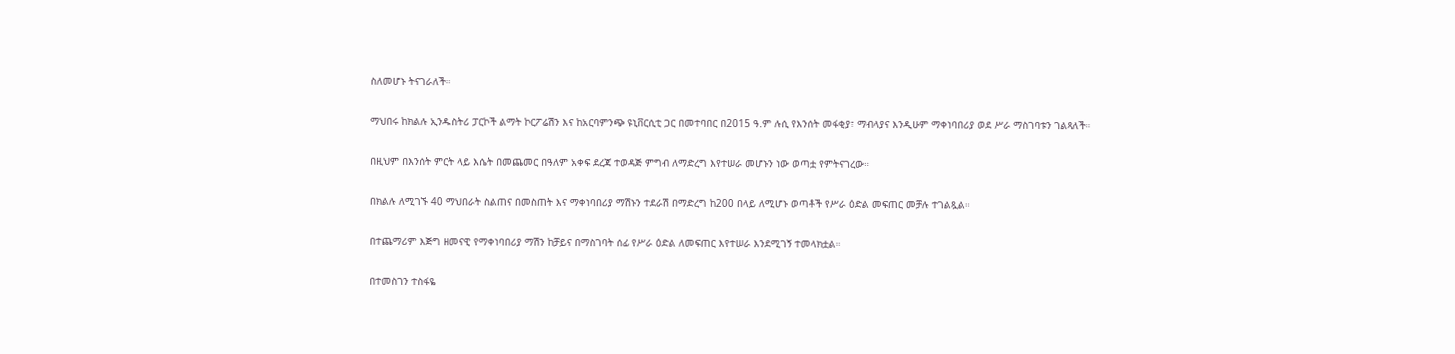ስለመሆኑ ትናገራለች።

ማህበሩ ከክልሉ ኢንዱስትሪ ፓርኮች ልማት ኮርፖሬሽን እና ከአርባምንጭ ዩኒቨርሲቲ ጋር በመተባበር በ2015 ዓ.ም ሉሲ የእንሰት መፋቂያ፣ ማብላያና እንዲሁም ማቀነባበሪያ ወደ ሥራ ማስገባቱን ገልጻለች።

በዚህም በእንሰት ምርት ላይ እሴት በመጨመር በዓለም አቀፍ ደረጃ ተወዳጅ ምግብ ለማድረግ እየተሠራ መሆኑን ነው ወጣቷ የምትናገረው።

በክልሉ ለሚገኙ 40 ማህበራት ስልጠና በመስጠት እና ማቀነባበሪያ ማሽኑን ተደራሽ በማድረግ ከ200 በላይ ለሚሆኑ ወጣቶች የሥራ ዕድል መፍጠር መቻሉ ተገልጿል።

በተጨማሪም እጅግ ዘመናዊ የማቀነባበሪያ ማሽን ከቻይና በማስገባት ሰፊ የሥራ ዕድል ለመፍጠር እየተሠራ እንደሚገኝ ተመላክቷል።

በተመስገን ተስፋዬ